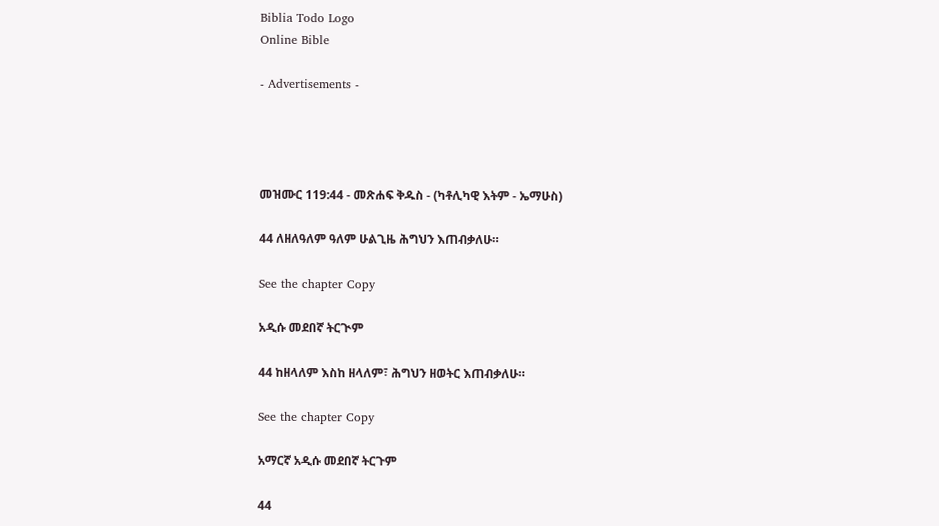Biblia Todo Logo
Online Bible

- Advertisements -




መዝሙር 119:44 - መጽሐፍ ቅዱስ - (ካቶሊካዊ እትም - ኤማሁስ)

44 ለዘለዓለም ዓለም ሁልጊዜ ሕግህን እጠብቃለሁ።

See the chapter Copy

አዲሱ መደበኛ ትርጒም

44 ከዘላለም እስከ ዘላለም፣ ሕግህን ዘወትር እጠብቃለሁ።

See the chapter Copy

አማርኛ አዲሱ መደበኛ ትርጉም

44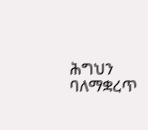ሕግህን ባለማቋረጥ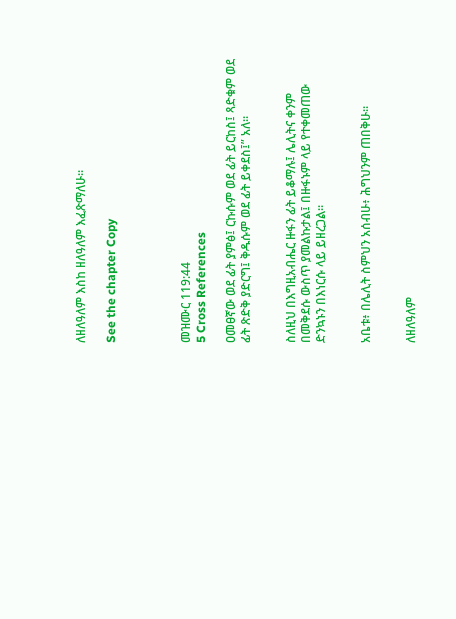ለዘለዓለም እስከ ዘለዓለም እፈጽማለሁ።

See the chapter Copy




መዝሙር 119:44
5 Cross References

ዐመፀኛው ወደ ፊት ያምፅ፤ ርኩሱም ወደ ፊት ይርከስ፤ ጻድቁም ወደ ፊት ጽድቅ ያድርግ፤ ቅዱሱም ወደ ፊት ይቀደስ፤” አለ።


ስለዚህ በእግዚአብሔር ዙፋን ፊት ይቆማሉ፤ ሌሊትና ቀንም በመቅደሱ ውስጥ ያመልኩታል፤ በዙፋኑም ላይ የተቀመጠው ድንኳኑን በእነርሱ ላይ ይዘረጋል።


አቤቱ፥ በሌሊት ስምህን አሰብሁ፥ ሕግህንም ጠበቅሁ።


ለዘለዓለም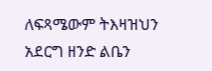ለፍጻሜውም ትእዛዝህን አደርግ ዘንድ ልቤን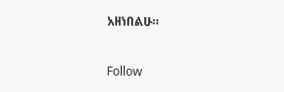አዘነበልሁ።


Follow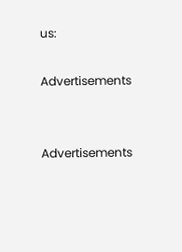us:

Advertisements


Advertisements